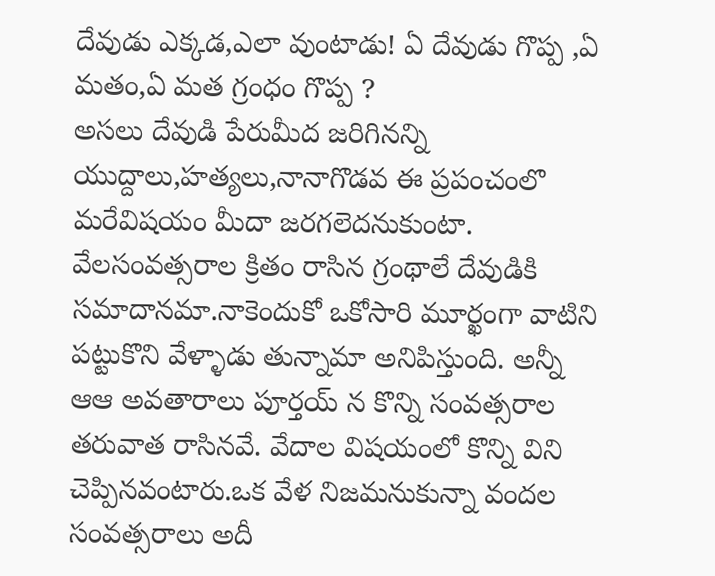దేవుడు ఎక్కడ,ఎలా వుంటాడు! ఏ దేవుడు గొప్ప ,ఏ మతం,ఏ మత గ్రంధం గొప్ప ?
అసలు దేవుడి పేరుమీద జరిగినన్ని యుద్దాలు,హత్యలు,నానాగొడవ ఈ ప్రపంచంలొ మరేవిషయం మీదా జరగలెదనుకుంటా. వేలసంవత్సరాల క్రితం రాసిన గ్రంథాలే దేవుడికి సమాదానమా.నాకెందుకో ఒకోసారి మూర్ఖంగా వాటిని పట్టుకొని వేళ్ళాడు తున్నామా అనిపిస్తుంది. అన్నీ ఆఆ అవతారాలు పూర్తయ్ న కొన్ని సంవత్సరాల తరువాత రాసినవే. వేదాల విషయంలో కొన్ని విని చెప్పినవంటారు.ఒక వేళ నిజమనుకున్నా వందల సంవత్సరాలు అదీ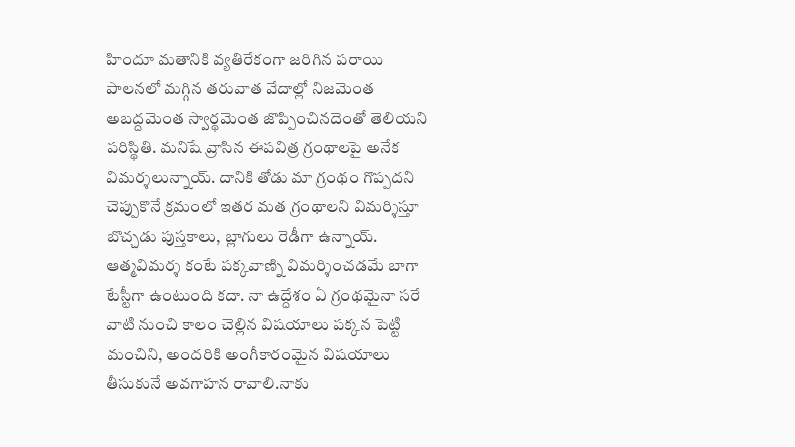హిందూ మతానికి వ్యతిరేకంగా జరిగిన పరాయి పాలనలో మగ్గిన తరువాత వేదాల్లో నిజమెంత అబద్దమెంత స్వార్థమెంత జొప్పించినదెంతో తెలియని పరిస్థితి. మనిషే వ్రాసిన ఈపవిత్ర గ్రంథాలపై అనేక విమర్శలున్నాయ్. దానికి తోడు మా గ్రంథం గొప్పదని చెప్పుకొనే క్రమంలో ఇతర మత గ్రంథాలని విమర్శిస్తూ బొచ్చడు పుస్తకాలు, బ్లాగులు రెడీగా ఉన్నాయ్. ఆత్మవిమర్శ కంటే పక్కవాణ్ని విమర్శించడమే బాగా టేస్టీగా ఉంటుంది కదా. నా ఉద్దేశం ఏ గ్రంథమైనా సరే వాటి నుంచి కాలం చెల్లిన విషయాలు పక్కన పెట్టి మంచిని, అందరికి అంగీకారంమైన విషయాలు తీసుకునే అవగాహన రావాలి.నాకు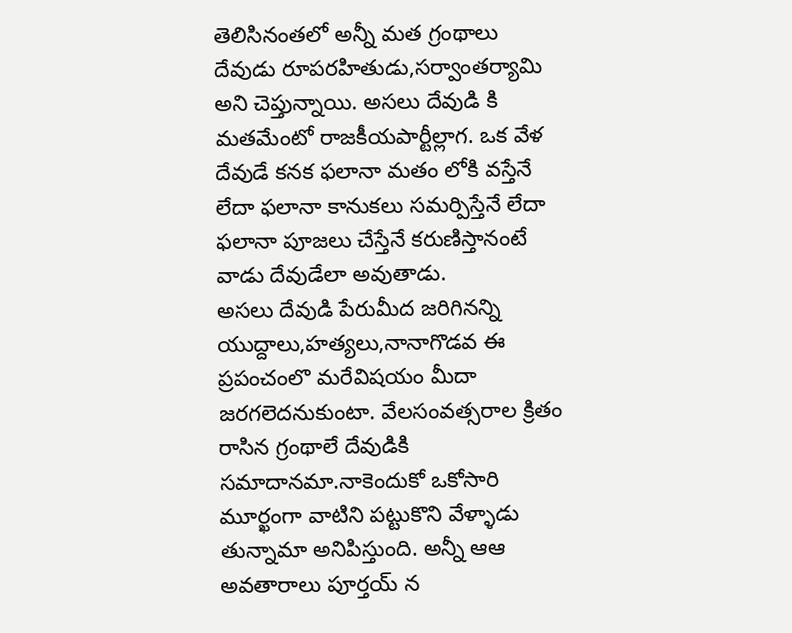తెలిసినంతలో అన్నీ మత గ్రంథాలు దేవుడు రూపరహితుడు,సర్వాంతర్యామి అని చెప్తున్నాయి. అసలు దేవుడి కి మతమేంటో రాజకీయపార్టీల్లాగ. ఒక వేళ దేవుడే కనక ఫలానా మతం లోకి వస్తేనే లేదా ఫలానా కానుకలు సమర్పిస్తేనే లేదా ఫలానా పూజలు చేస్తేనే కరుణిస్తానంటే వాడు దేవుడేలా అవుతాడు.
అసలు దేవుడి పేరుమీద జరిగినన్ని యుద్దాలు,హత్యలు,నానాగొడవ ఈ ప్రపంచంలొ మరేవిషయం మీదా జరగలెదనుకుంటా. వేలసంవత్సరాల క్రితం రాసిన గ్రంథాలే దేవుడికి సమాదానమా.నాకెందుకో ఒకోసారి మూర్ఖంగా వాటిని పట్టుకొని వేళ్ళాడు తున్నామా అనిపిస్తుంది. అన్నీ ఆఆ అవతారాలు పూర్తయ్ న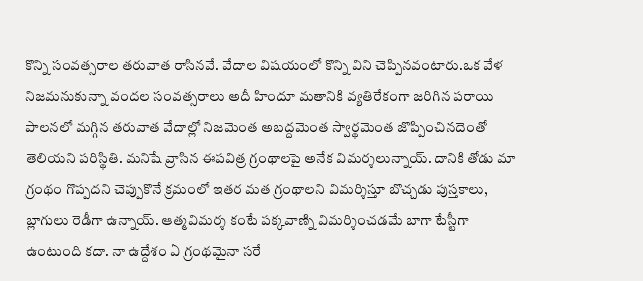కొన్ని సంవత్సరాల తరువాత రాసినవే. వేదాల విషయంలో కొన్ని విని చెప్పినవంటారు.ఒక వేళ నిజమనుకున్నా వందల సంవత్సరాలు అదీ హిందూ మతానికి వ్యతిరేకంగా జరిగిన పరాయి పాలనలో మగ్గిన తరువాత వేదాల్లో నిజమెంత అబద్దమెంత స్వార్థమెంత జొప్పించినదెంతో తెలియని పరిస్థితి. మనిషే వ్రాసిన ఈపవిత్ర గ్రంథాలపై అనేక విమర్శలున్నాయ్. దానికి తోడు మా గ్రంథం గొప్పదని చెప్పుకొనే క్రమంలో ఇతర మత గ్రంథాలని విమర్శిస్తూ బొచ్చడు పుస్తకాలు, బ్లాగులు రెడీగా ఉన్నాయ్. ఆత్మవిమర్శ కంటే పక్కవాణ్ని విమర్శించడమే బాగా టేస్టీగా ఉంటుంది కదా. నా ఉద్దేశం ఏ గ్రంథమైనా సరే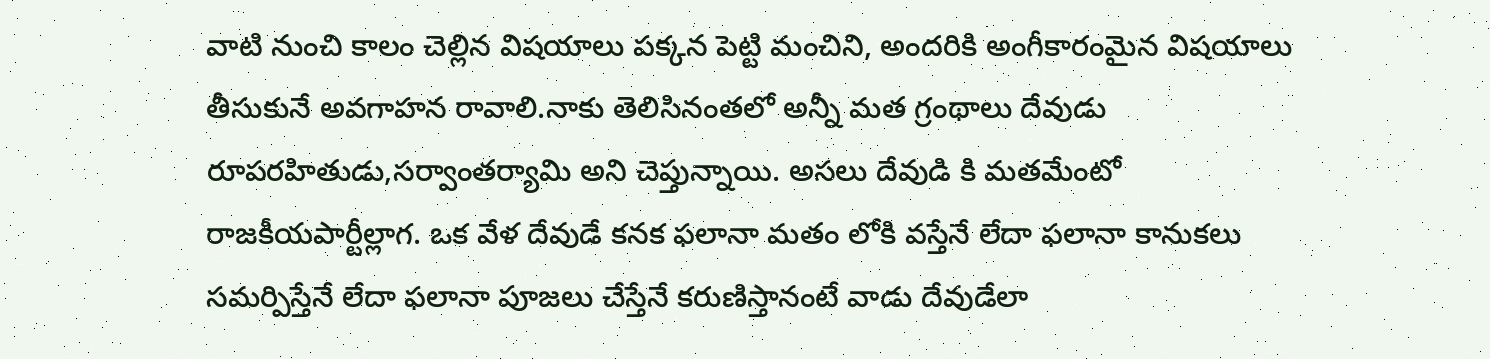వాటి నుంచి కాలం చెల్లిన విషయాలు పక్కన పెట్టి మంచిని, అందరికి అంగీకారంమైన విషయాలు తీసుకునే అవగాహన రావాలి.నాకు తెలిసినంతలో అన్నీ మత గ్రంథాలు దేవుడు రూపరహితుడు,సర్వాంతర్యామి అని చెప్తున్నాయి. అసలు దేవుడి కి మతమేంటో రాజకీయపార్టీల్లాగ. ఒక వేళ దేవుడే కనక ఫలానా మతం లోకి వస్తేనే లేదా ఫలానా కానుకలు సమర్పిస్తేనే లేదా ఫలానా పూజలు చేస్తేనే కరుణిస్తానంటే వాడు దేవుడేలా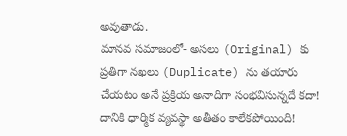అవుతాడు.
మానవ సమాజంలో- అసలు (Original) కు ప్రతిగా నఖలు (Duplicate) ను తయారు చేయటం అనే ప్రక్రియ అనాదిగా సంభవిసున్నదే కదా! దానికి ధార్మిక వ్యవస్థా అతీతం కాలేకపోయింది!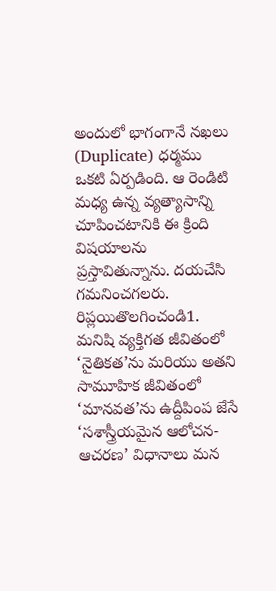అందులో భాగంగానే నఖలు (Duplicate) ధర్మము ఒకటి ఏర్పడింది. ఆ రెండిటి మధ్య ఉన్న వ్యత్యాసాన్ని చూపించటానికి ఈ క్రింది విషయాలను ప్రస్తావితున్నాను. దయచేసి గమనించగలరు.
రిప్లయితొలగించండి1. మనిషి వ్యక్తిగత జీవితంలో ‘నైతికత’ను మరియు అతని సామూహిక జీవితంలో ‘మానవత’ను ఉద్దీపింప జేసే ‘సశాస్త్రీయమైన ఆలోచన-ఆచరణ’ విధానాలు మన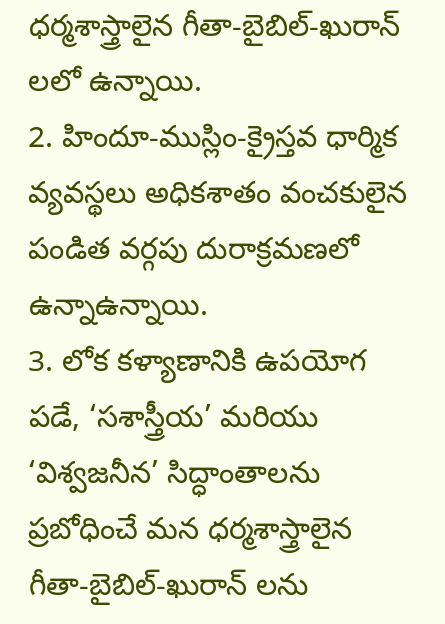ధర్మశాస్త్రాలైన గీతా-బైబిల్-ఖురాన్ లలో ఉన్నాయి.
2. హిందూ-ముస్లిం-క్రైస్తవ ధార్మిక వ్యవస్థలు అధికశాతం వంచకులైన పండిత వర్గపు దురాక్రమణలో ఉన్నాఉన్నాయి.
3. లోక కళ్యాణానికి ఉపయోగ పడే, ‘సశాస్త్రీయ’ మరియు ‘విశ్వజనీన’ సిద్ధాంతాలను ప్రబోధించే మన ధర్మశాస్త్రాలైన గీతా-బైబిల్-ఖురాన్ లను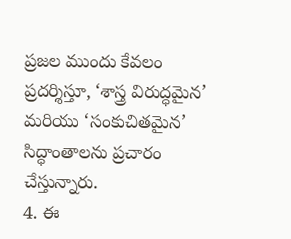ప్రజల ముందు కేవలం ప్రదర్శిస్తూ, ‘శాస్త్ర విరుద్ధమైన’ మరియు ‘సంకుచితమైన’ సిద్ధాంతాలను ప్రచారం చేస్తున్నారు.
4. ఈ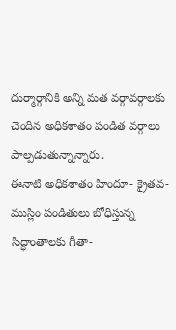దుర్మార్గానికి అన్ని మత వర్గావర్గాలకు చెందిన అధికశాతం పండిత వర్గాలు పాల్పడుతున్నాన్నారు.
ఈనాటి అధికశాతం హిందూ- క్రైతవ-ముస్లిం పండితులు బోధిస్తున్న సిద్ధాంతాలకు గీతా-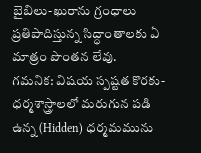బైబిలు-ఖురాను గ్రంధాలు ప్రతిపాదిస్తున్న సిద్ధాంతాలకు ఏ మాత్రం పొంతన లేవు.
గమనిక: విషయ స్పష్టత కొరకు- ధర్మశాస్త్రాలలో మరుగున పడి ఉన్న (Hidden) ధర్మమమును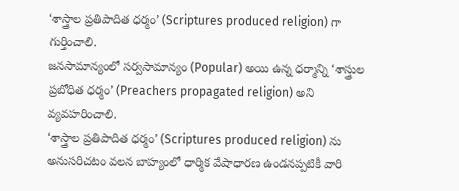‘శాస్త్రాల ప్రతిపాదిత ధర్మం’ (Scriptures produced religion) గా గుర్తించాలి.
జనసామాన్యంలో సర్వసామాన్యం (Popular) అయి ఉన్న ధర్మాన్ని ‘శాస్త్రుల ప్రబోధిత ధర్మం’ (Preachers propagated religion) అని వ్యవహరించాలి.
‘శాస్త్రాల ప్రతిపాదిత ధర్మం’ (Scriptures produced religion) ను అనుసరిచటం వలన బాహ్యంలో ధార్మిక వేషాధారణ ఉండనప్పటికీ వారి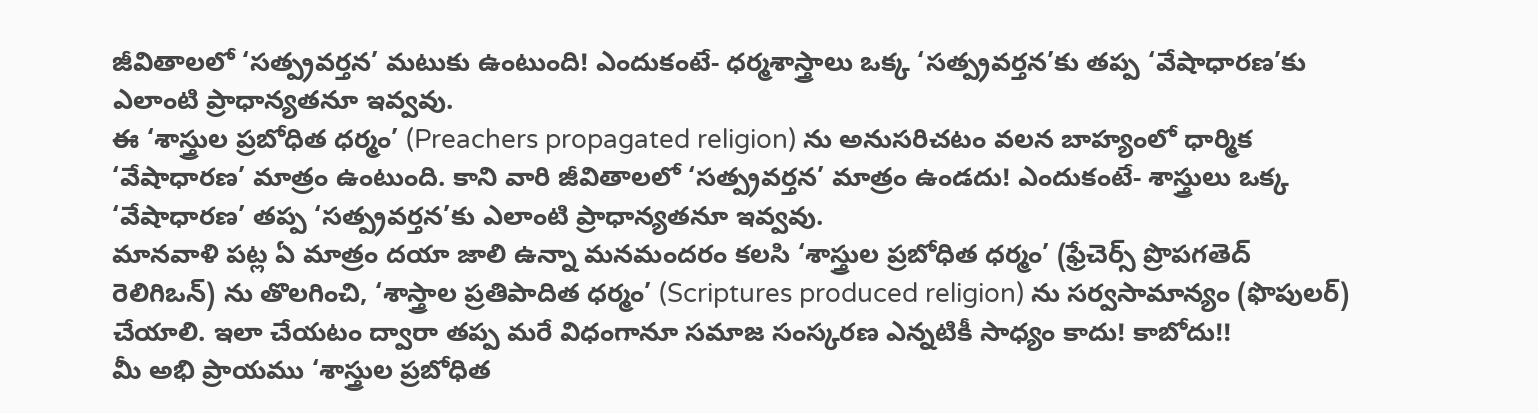జీవితాలలో ‘సత్ప్రవర్తన’ మటుకు ఉంటుంది! ఎందుకంటే- ధర్మశాస్త్రాలు ఒక్క ‘సత్ప్రవర్తన’కు తప్ప ‘వేషాధారణ’కు ఎలాంటి ప్రాధాన్యతనూ ఇవ్వవు.
ఈ ‘శాస్త్రుల ప్రబోధిత ధర్మం’ (Preachers propagated religion) ను అనుసరిచటం వలన బాహ్యంలో ధార్మిక ‘వేషాధారణ’ మాత్రం ఉంటుంది. కాని వారి జీవితాలలో ‘సత్ప్రవర్తన’ మాత్రం ఉండదు! ఎందుకంటే- శాస్త్రులు ఒక్క ‘వేషాధారణ’ తప్ప ‘సత్ప్రవర్తన’కు ఎలాంటి ప్రాధాన్యతనూ ఇవ్వవు.
మానవాళి పట్ల ఏ మాత్రం దయా జాలి ఉన్నా మనమందరం కలసి ‘శాస్త్రుల ప్రబోధిత ధర్మం’ (ఫ్రేచెర్స్ ప్రొపగతెద్ రెలిగిఒన్) ను తొలగించి, ‘శాస్త్రాల ప్రతిపాదిత ధర్మం’ (Scriptures produced religion) ను సర్వసామాన్యం (ఫొపులర్) చేయాలి. ఇలా చేయటం ద్వారా తప్ప మరే విధంగానూ సమాజ సంస్కరణ ఎన్నటికీ సాధ్యం కాదు! కాబోదు!!
మీ అభి ప్రాయము ‘శాస్త్రుల ప్రబోధిత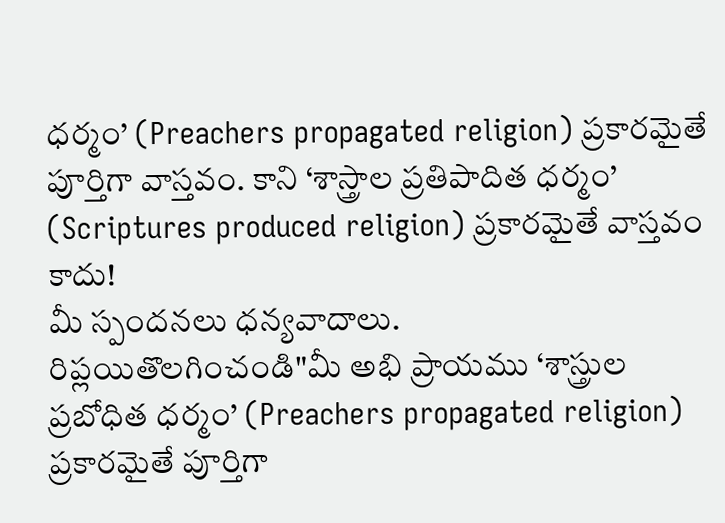ధర్మం’ (Preachers propagated religion) ప్రకారమైతే పూర్తిగా వాస్తవం. కాని ‘శాస్త్రాల ప్రతిపాదిత ధర్మం’ (Scriptures produced religion) ప్రకారమైతే వాస్తవం కాదు!
మీ స్పందనలు ధన్యవాదాలు.
రిప్లయితొలగించండి"మీ అభి ప్రాయము ‘శాస్త్రుల ప్రబోధిత ధర్మం’ (Preachers propagated religion) ప్రకారమైతే పూర్తిగా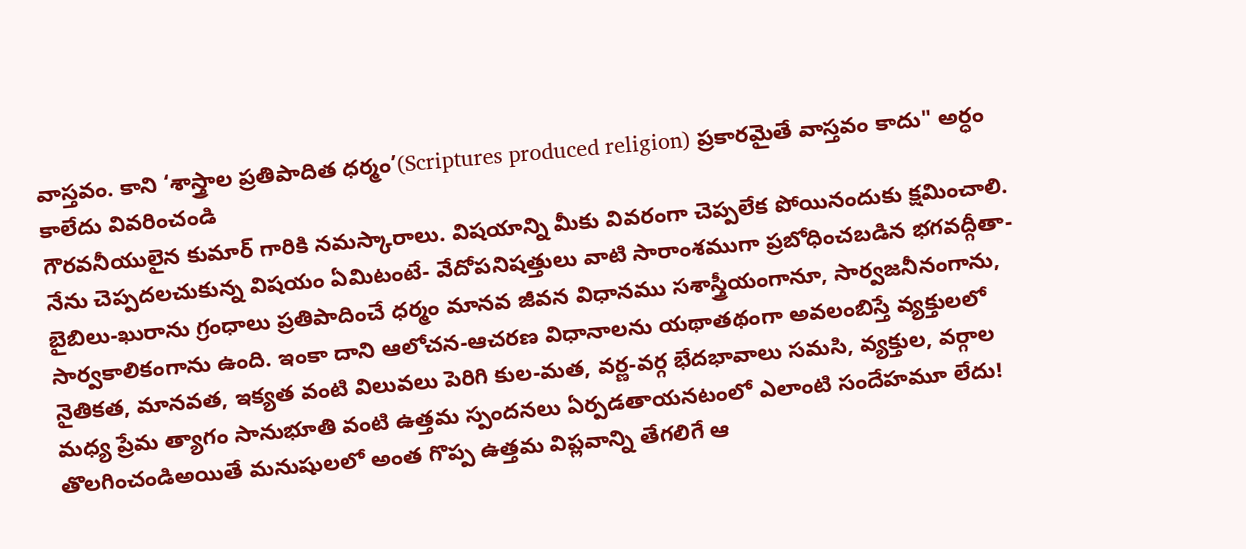వాస్తవం. కాని ‘శాస్త్రాల ప్రతిపాదిత ధర్మం’(Scriptures produced religion) ప్రకారమైతే వాస్తవం కాదు" అర్ధం కాలేదు వివరించండి
గౌరవనీయులైన కుమార్ గారికి నమస్కారాలు. విషయాన్ని మీకు వివరంగా చెప్పలేక పోయినందుకు క్షమించాలి. నేను చెప్పదలచుకున్న విషయం ఏమిటంటే- వేదోపనిషత్తులు వాటి సారాంశముగా ప్రబోధించబడిన భగవద్గీతా-బైబిలు-ఖురాను గ్రంధాలు ప్రతిపాదించే ధర్మం మానవ జీవన విధానము సశాస్త్రీయంగానూ, సార్వజనీనంగాను, సార్వకాలికంగాను ఉంది. ఇంకా దాని ఆలోచన-ఆచరణ విధానాలను యథాతథంగా అవలంబిస్తే వ్యక్తులలో నైతికత, మానవత, ఇక్యత వంటి విలువలు పెరిగి కుల-మత, వర్ణ-వర్గ భేదభావాలు సమసి, వ్యక్తుల, వర్గాల మధ్య ప్రేమ త్యాగం సానుభూతి వంటి ఉత్తమ స్పందనలు ఏర్పడతాయనటంలో ఎలాంటి సందేహమూ లేదు!
తొలగించండిఅయితే మనుషులలో అంత గొప్ప ఉత్తమ విప్లవాన్ని తేగలిగే ఆ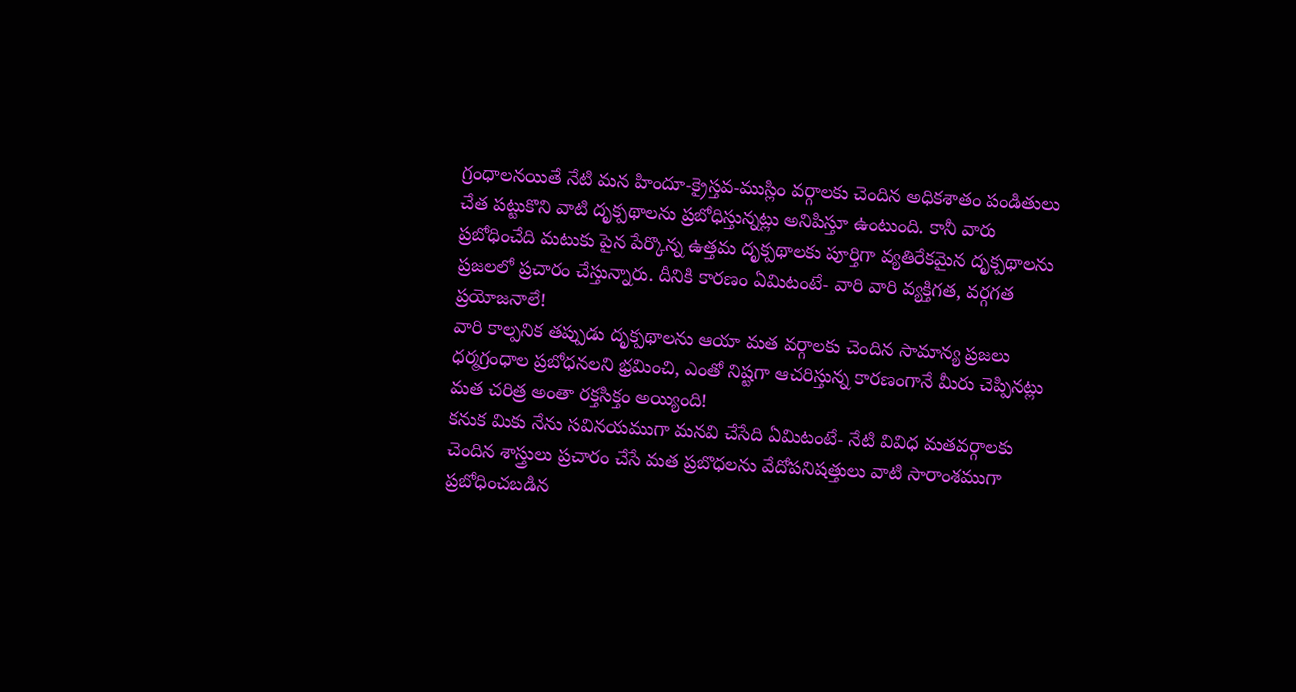గ్రంధాలనయితే నేటి మన హిందూ-క్రైస్తవ-ముస్లిం వర్గాలకు చెందిన అధికశాతం పండితులు చేత పట్టుకొని వాటి దృక్పథాలను ప్రబోధిస్తున్నట్లు అనిపిస్తూ ఉంటుంది. కానీ వారు ప్రబోధించేది మటుకు పైన పేర్కొన్న ఉత్తమ దృక్పథాలకు పూర్తిగా వ్యతిరేకమైన దృక్పథాలను ప్రజలలో ప్రచారం చేస్తున్నారు. దీనికి కారణం ఏమిటంటే- వారి వారి వ్యక్తిగత, వర్గగత ప్రయోజనాలే!
వారి కాల్పనిక తప్పుడు దృక్పథాలను ఆయా మత వర్గాలకు చెందిన సామాన్య ప్రజలు ధర్మగ్రంధాల ప్రబోధనలని భ్రమించి, ఎంతో నిష్టగా ఆచరిస్తున్న కారణంగానే మీరు చెప్పినట్లు మత చరిత్ర అంతా రక్తసిక్తం అయ్యింది!
కనుక మికు నేను సవినయముగా మనవి చేసేది ఏమిటంటే- నేటి వివిధ మతవర్గాలకు చెందిన శాస్త్రులు ప్రచారం చేసే మత ప్రబొధలను వేదోపనిషత్తులు వాటి సారాంశముగా ప్రబోధించబడిన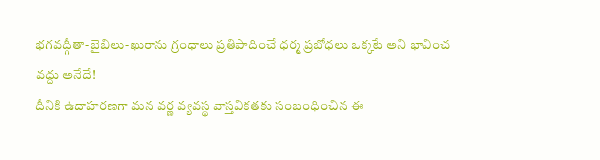భగవద్గీతా-బైబిలు-ఖురాను గ్రంధాలు ప్రతిపాదించే ధర్మ ప్రబోధలు ఒక్కటే అని భావించ వద్దు అనేదే!
దీనికి ఉదాహరణగా మన వర్ణ వ్యవస్థ వాస్తవికతకు సంబంధించిన ఈ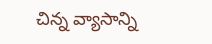చిన్న వ్యాసాన్ని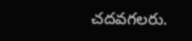చదవగలరు.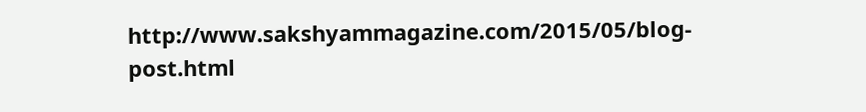http://www.sakshyammagazine.com/2015/05/blog-post.html